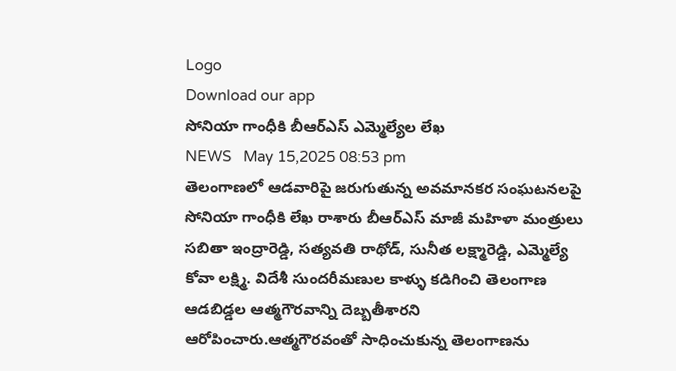Logo
Download our app
సోనియా గాంధీకి బీఆర్ఎస్ ఎమ్మెల్యేల లేఖ
NEWS   May 15,2025 08:53 pm
తెలంగాణలో ఆడవారిపై జరుగుతున్న అవమానకర సంఘటనలపై సోనియా గాంధీకి లేఖ రాశారు బీఆర్ఎస్ మాజీ మహిళా మంత్రులు సబితా ఇంద్రారెడ్డి, సత్యవతి రాథోడ్, సునీత లక్ష్మారెడ్డి, ఎమ్మెల్యే కోవా లక్ష్మి. విదేశీ సుందరీమణుల కాళ్ళు కడిగించి తెలంగాణ ఆడబిడ్డల ఆత్మగౌరవాన్ని దెబ్బతీశారని ఆరోపించారు.ఆత్మగౌరవంతో సాధించుకున్న తెలంగాణను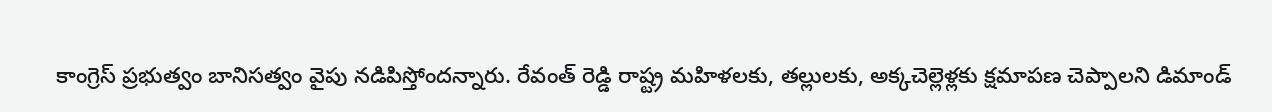కాంగ్రెస్ ప్రభుత్వం బానిసత్వం వైపు నడిపిస్తోందన్నారు. రేవంత్ రెడ్డి రాష్ట్ర మహిళలకు, తల్లులకు, అక్కచెల్లెళ్లకు క్షమాపణ చెప్పాలని డిమాండ్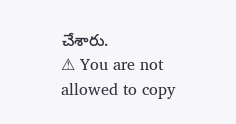చేశారు.
⚠ You are not allowed to copy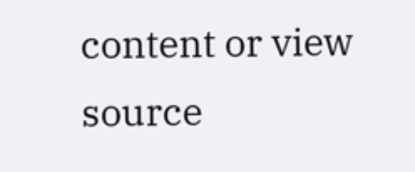content or view source